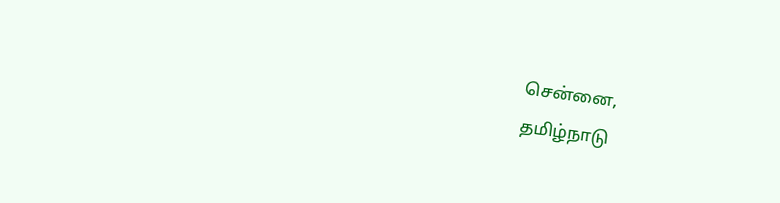சென்னை,
தமிழ்நாடு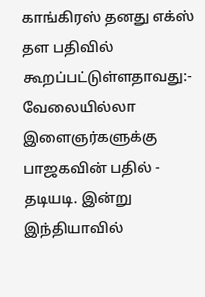காங்கிரஸ் தனது எக்ஸ் தள பதிவில் கூறப்பட்டுள்ளதாவது:-
வேலையில்லா இளைஞர்களுக்கு பாஜகவின் பதில் - தடியடி. இன்று இந்தியாவில்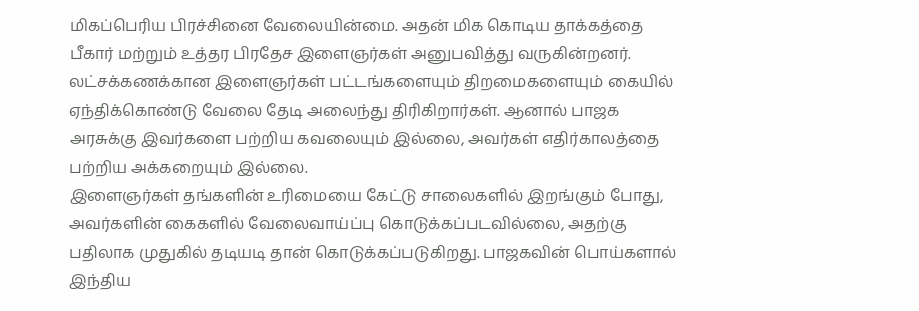மிகப்பெரிய பிரச்சினை வேலையின்மை. அதன் மிக கொடிய தாக்கத்தை பீகார் மற்றும் உத்தர பிரதேச இளைஞர்கள் அனுபவித்து வருகின்றனர்.
லட்சக்கணக்கான இளைஞர்கள் பட்டங்களையும் திறமைகளையும் கையில் ஏந்திக்கொண்டு வேலை தேடி அலைந்து திரிகிறார்கள். ஆனால் பாஜக அரசுக்கு இவர்களை பற்றிய கவலையும் இல்லை, அவர்கள் எதிர்காலத்தை பற்றிய அக்கறையும் இல்லை.
இளைஞர்கள் தங்களின் உரிமையை கேட்டு சாலைகளில் இறங்கும் போது, அவர்களின் கைகளில் வேலைவாய்ப்பு கொடுக்கப்படவில்லை, அதற்கு பதிலாக முதுகில் தடியடி தான் கொடுக்கப்படுகிறது. பாஜகவின் பொய்களால் இந்திய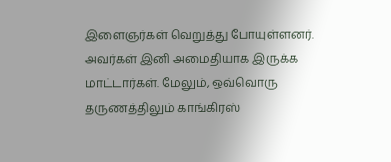இளைஞர்கள் வெறுத்து போயுள்ளனர்.
அவர்கள் இனி அமைதியாக இருக்க மாட்டார்கள். மேலும், ஒவ்வொரு தருணத்திலும் காங்கிரஸ்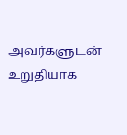அவர்களுடன் உறுதியாக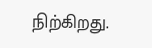நிற்கிறது.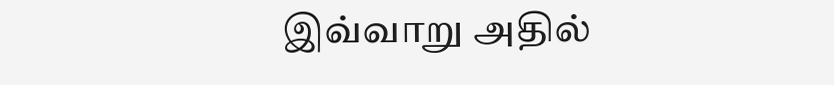இவ்வாறு அதில்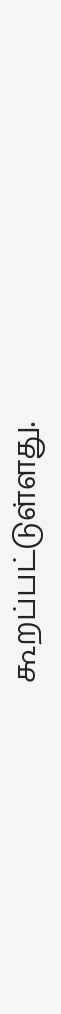கூறப்பட்டுள்ளது.